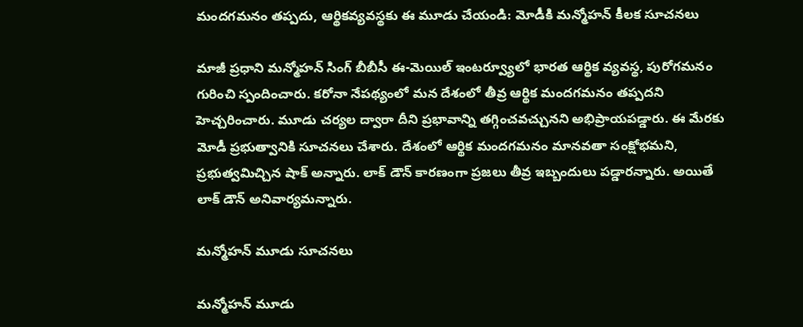మందగమనం తప్పదు, ఆర్థికవ్యవస్థకు ఈ మూడు చేయండి: మోడీకి మన్మోహన్ కీలక సూచనలు

మాజీ ప్రధాని మన్మోహన్ సింగ్ బీబీసీ ఈ-మెయిల్ ఇంటర్వ్యూలో భారత ఆర్థిక వ్యవస్థ, పురోగమనం గురించి స్పందించారు. కరోనా నేపథ్యంలో మన దేశంలో తీవ్ర ఆర్థిక మందగమనం తప్పదని హెచ్చరించారు. మూడు చర్యల ద్వారా దీని ప్రభావాన్ని తగ్గించవచ్చునని అభిప్రాయపడ్డారు. ఈ మేరకు మోడీ ప్రభుత్వానికి సూచనలు చేశారు. దేశంలో ఆర్థిక మందగమనం మానవతా సంక్షోభమని, ప్రభుత్వమిచ్చిన షాక్ అన్నారు. లాక్ డౌన్ కారణంగా ప్రజలు తీవ్ర ఇబ్బందులు పడ్డారన్నారు. అయితే లాక్ డౌన్ అనివార్యమన్నారు.

మన్మోహన్ మూడు సూచనలు

మన్మోహన్ మూడు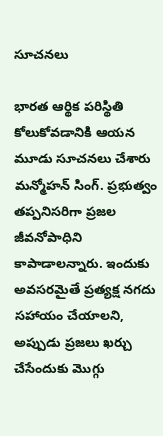సూచనలు

భారత ఆర్థిక పరిస్థితి కోలుకోవడానికి ఆయన మూడు సూచనలు చేశారు మన్మోహన్ సింగ్. ప్రభుత్వం తప్పనిసరిగా ప్రజల జీవనోపాధిని కాపాడాలన్నారు. ఇందుకు అవసరమైతే ప్రత్యక్ష నగదు సహాయం చేయాలని, అప్పుడు ప్రజలు ఖర్చు చేసేందుకు మొగ్గు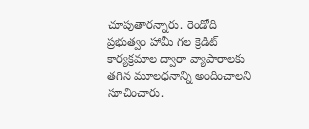చూపుతారన్నారు. రెండోది ప్రభుత్వం హామీ గల క్రెడిట్ కార్యక్రమాల ద్వారా వ్యాపారాలకు తగిన మూలధనాన్ని అందించాలని సూచించారు.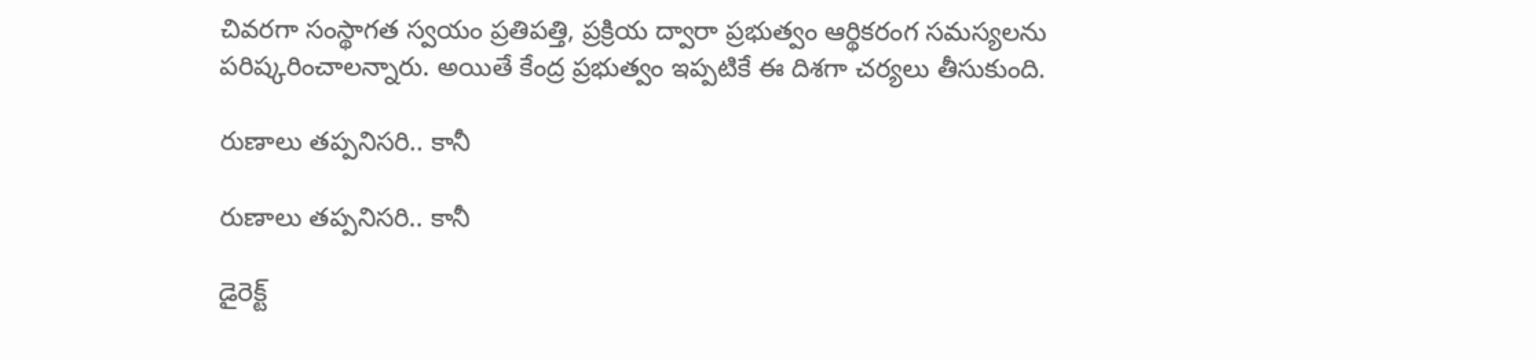చివరగా సంస్థాగత స్వయం ప్రతిపత్తి, ప్రక్రియ ద్వారా ప్రభుత్వం ఆర్థికరంగ సమస్యలను పరిష్కరించాలన్నారు. అయితే కేంద్ర ప్రభుత్వం ఇప్పటికే ఈ దిశగా చర్యలు తీసుకుంది.

రుణాలు తప్పనిసరి.. కానీ

రుణాలు తప్పనిసరి.. కానీ

డైరెక్ట్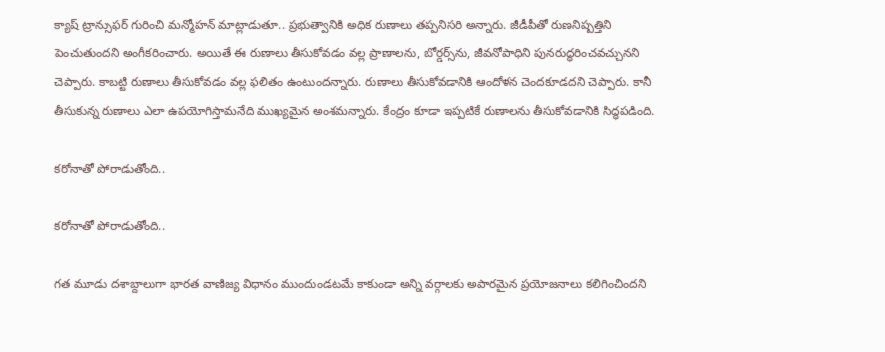క్యాష్ ట్రాన్సుఫర్ గురించి మన్మోహన్ మాట్లాడుతూ.. ప్రభుత్వానికి అధిక రుణాలు తప్పనిసరి అన్నారు. జీడీపీతో రుణనిష్పత్తిని పెంచుతుందని అంగీకరించారు. అయితే ఈ రుణాలు తీసుకోవడం వల్ల ప్రాణాలను, బోర్డర్స్‌ను, జీవనోపాధిని పునరుద్ధరించవచ్చునని చెప్పారు. కాబట్టి రుణాలు తీసుకోవడం వల్ల ఫలితం ఉంటుందన్నారు. రుణాలు తీసుకోవడానికి ఆందోళన చెందకూడదని చెప్పారు. కానీ తీసుకున్న రుణాలు ఎలా ఉపయోగిస్తామనేది ముఖ్యమైన అంశమన్నారు. కేంద్రం కూడా ఇప్పటికే రుణాలను తీసుకోవడానికి సిద్ధపడింది.

కరోనాతో పోరాడుతోంది..

కరోనాతో పోరాడుతోంది..

గత మూడు దశాబ్దాలుగా భారత వాణిజ్య విధానం ముందుండటమే కాకుండా అన్ని వర్గాలకు అపారమైన ప్రయోజనాలు కలిగించిందని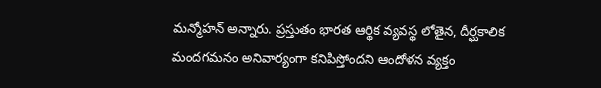మన్మోహన్ అన్నారు. ప్రస్తుతం భారత ఆర్థిక వ్యవస్థ లోతైన, దీర్ఘకాలిక మందగమనం అనివార్యంగా కనిపిస్తోందని ఆందోళన వ్యక్తం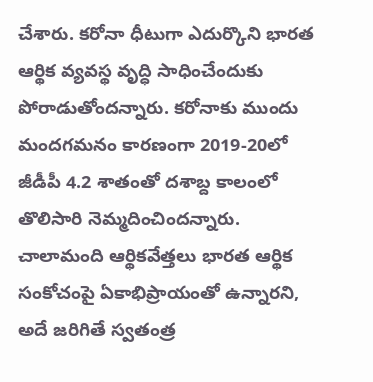చేశారు. కరోనా ధీటుగా ఎదుర్కొని భారత ఆర్థిక వ్యవస్థ వృద్ధి సాధించేందుకు పోరాడుతోందన్నారు. కరోనాకు ముందు మందగమనం కారణంగా 2019-20లో జీడీపీ 4.2 శాతంతో దశాబ్ద కాలంలో తొలిసారి నెమ్మదించిందన్నారు. చాలామంది ఆర్థికవేత్తలు భారత ఆర్థిక సంకోచంపై ఏకాభిప్రాయంతో ఉన్నారని, అదే జరిగితే స్వతంత్ర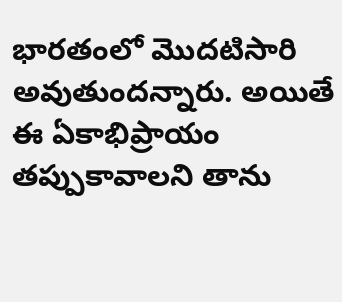భారతంలో మొదటిసారి అవుతుందన్నారు. అయితే ఈ ఏకాభిప్రాయం తప్పుకావాలని తాను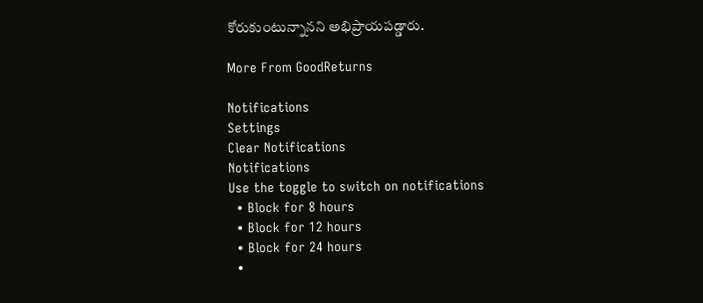కోరుకుంటున్నానని అభిప్రాయపడ్డారు.

More From GoodReturns

Notifications
Settings
Clear Notifications
Notifications
Use the toggle to switch on notifications
  • Block for 8 hours
  • Block for 12 hours
  • Block for 24 hours
  •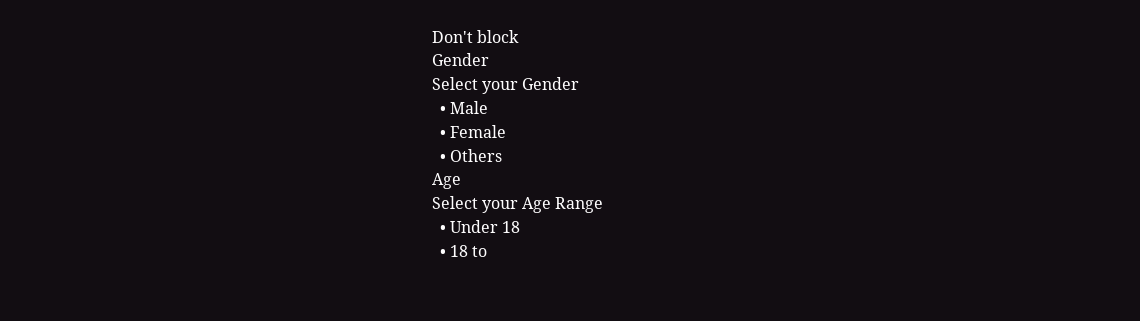Don't block
Gender
Select your Gender
  • Male
  • Female
  • Others
Age
Select your Age Range
  • Under 18
  • 18 to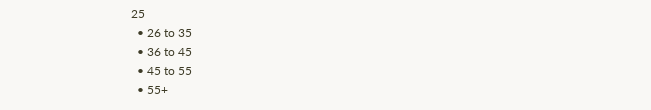25
  • 26 to 35
  • 36 to 45
  • 45 to 55
  • 55+